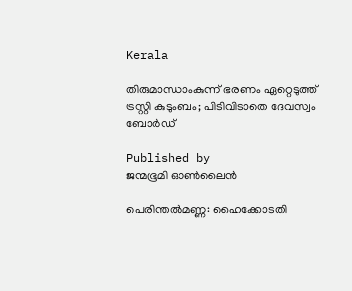Kerala

തിരുമാന്ധാംകുന്ന് ഭരണം ഏറ്റെടുത്ത് ട്രസ്റ്റി കുടുംബം; പിടിവിടാതെ ദേവസ്വം ബോര്‍ഡ്

Published by
ജന്മഭൂമി ഓണ്‍ലൈന്‍

പെരിന്തല്‍മണ്ണ: ഹൈക്കോടതി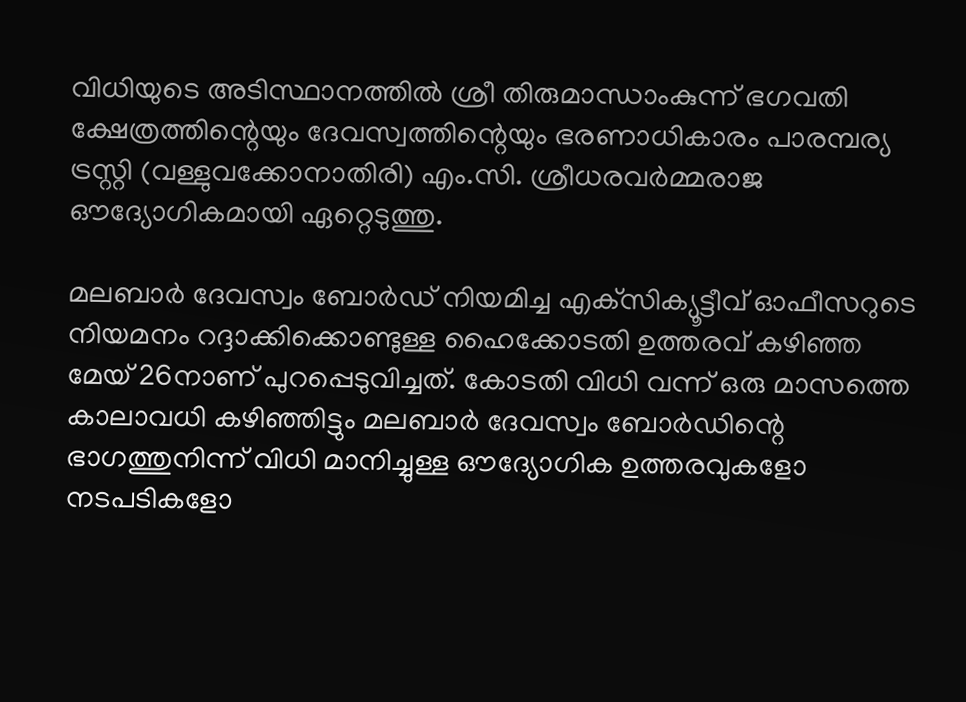വിധിയുടെ അടിസ്ഥാനത്തില്‍ ശ്രീ തിരുമാന്ധാംകുന്ന് ഭഗവതി ക്ഷേത്രത്തിന്റെയും ദേവസ്വത്തിന്റെയും ഭരണാധികാരം പാരമ്പര്യ ട്രസ്റ്റി (വള്ളുവക്കോനാതിരി) എം.സി. ശ്രീധരവര്‍മ്മരാജ ഔദ്യോഗികമായി ഏറ്റെടുത്തു.

മലബാര്‍ ദേവസ്വം ബോര്‍ഡ് നിയമിച്ച എക്‌സിക്യൂട്ടീവ് ഓഫീസറുടെ നിയമനം റദ്ദാക്കിക്കൊണ്ടുള്ള ഹൈക്കോടതി ഉത്തരവ് കഴിഞ്ഞ മേയ് 26നാണ് പുറപ്പെടുവിച്ചത്. കോടതി വിധി വന്ന് ഒരു മാസത്തെ കാലാവധി കഴിഞ്ഞിട്ടും മലബാര്‍ ദേവസ്വം ബോര്‍ഡിന്റെ ഭാഗത്തുനിന്ന് വിധി മാനിച്ചുള്ള ഔദ്യോഗിക ഉത്തരവുകളോ നടപടികളോ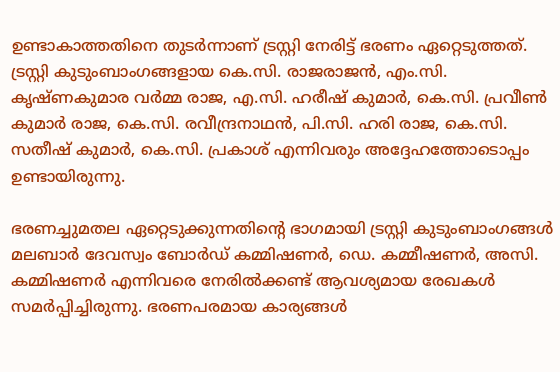ഉണ്ടാകാത്തതിനെ തുടര്‍ന്നാണ് ട്രസ്റ്റി നേരിട്ട് ഭരണം ഏറ്റെടുത്തത്. ട്രസ്റ്റി കുടുംബാംഗങ്ങളായ കെ.സി. രാജരാജന്‍, എം.സി. കൃഷ്ണകുമാര വര്‍മ്മ രാജ, എ.സി. ഹരീഷ് കുമാര്‍, കെ.സി. പ്രവീണ്‍ കുമാര്‍ രാജ, കെ.സി. രവീന്ദ്രനാഥന്‍, പി.സി. ഹരി രാജ, കെ.സി. സതീഷ് കുമാര്‍, കെ.സി. പ്രകാശ് എന്നിവരും അദ്ദേഹത്തോടൊപ്പം ഉണ്ടായിരുന്നു.

ഭരണച്ചുമതല ഏറ്റെടുക്കുന്നതിന്റെ ഭാഗമായി ട്രസ്റ്റി കുടുംബാംഗങ്ങള്‍ മലബാര്‍ ദേവസ്വം ബോര്‍ഡ് കമ്മിഷണര്‍, ഡെ. കമ്മീഷണര്‍, അസി. കമ്മിഷണര്‍ എന്നിവരെ നേരില്‍ക്കണ്ട് ആവശ്യമായ രേഖകള്‍ സമര്‍പ്പിച്ചിരുന്നു. ഭരണപരമായ കാര്യങ്ങള്‍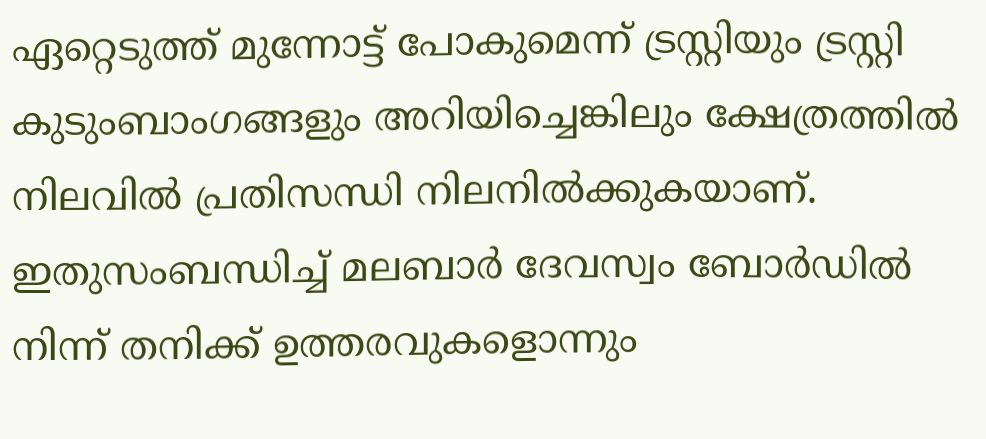ഏറ്റെടുത്ത് മുന്നോട്ട് പോകുമെന്ന് ട്രസ്റ്റിയും ട്രസ്റ്റി കുടുംബാംഗങ്ങളും അറിയിച്ചെങ്കിലും ക്ഷേത്രത്തില്‍ നിലവില്‍ പ്രതിസന്ധി നിലനില്‍ക്കുകയാണ്. ഇതുസംബന്ധിച്ച് മലബാര്‍ ദേവസ്വം ബോര്‍ഡില്‍ നിന്ന് തനിക്ക് ഉത്തരവുകളൊന്നും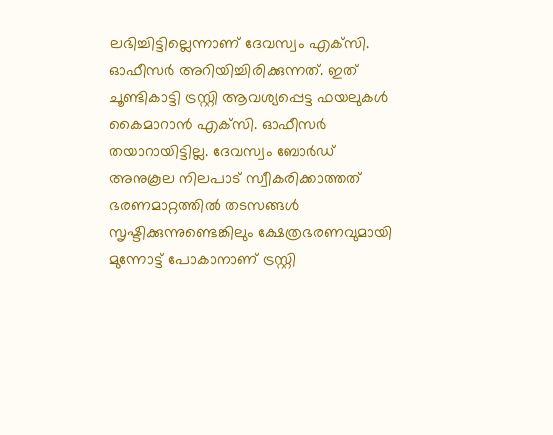ലഭിച്ചിട്ടില്ലെന്നാണ് ദേവസ്വം എക്‌സി. ഓഫീസര്‍ അറിയിച്ചിരിക്കുന്നത്. ഇത് ചൂണ്ടികാട്ടി ട്രസ്റ്റി ആവശ്യപ്പെട്ട ഫയലുകള്‍ കൈമാറാന്‍ എക്‌സി. ഓഫീസര്‍ തയാറായിട്ടില്ല. ദേവസ്വം ബോര്‍ഡ് അനുകൂല നിലപാട് സ്വീകരിക്കാത്തത് ഭരണമാറ്റത്തില്‍ തടസങ്ങള്‍ സൃഷ്ടിക്കുന്നുണ്ടെങ്കിലും ക്ഷേത്രഭരണവുമായി മുന്നോട്ട് പോകാനാണ് ട്രസ്റ്റി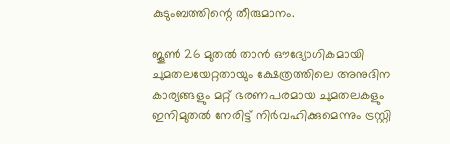കുടുംബത്തിന്റെ തീരുമാനം.

ജൂണ്‍ 26 മുതല്‍ താന്‍ ഔദ്യോഗികമായി ചുമതലയേറ്റതായും ക്ഷേത്രത്തിലെ അനുദിന കാര്യങ്ങളും മറ്റ് ഭരണപരമായ ചുമതലകളും ഇനിമുതല്‍ നേരിട്ട് നിര്‍വഹിക്കുമെന്നും ട്രസ്റ്റി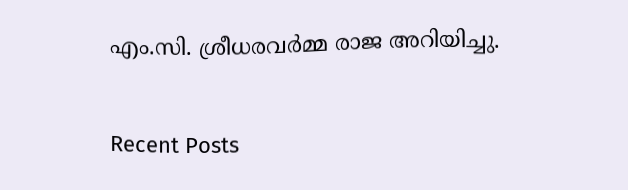എം.സി. ശ്രീധരവര്‍മ്മ രാജ അറിയിച്ചു.

Recent Posts